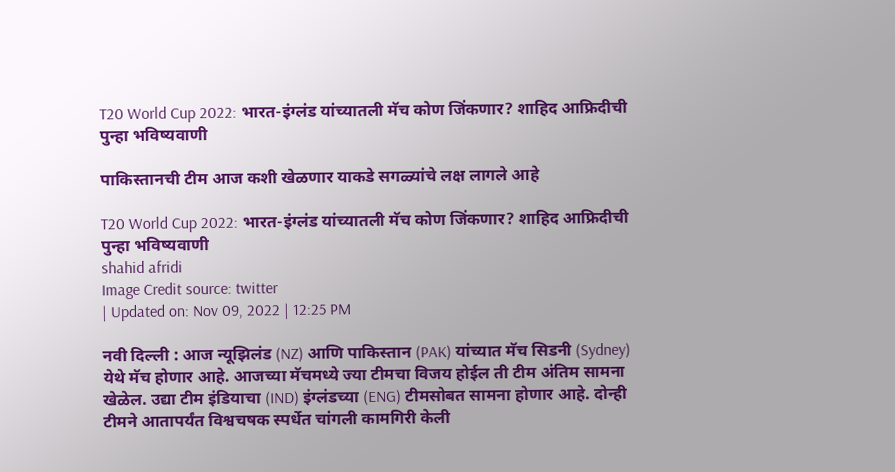T20 World Cup 2022: भारत-इंग्लंड यांच्यातली मॅच कोण जिंकणार? शाहिद आफ्रिदीची पुन्हा भविष्यवाणी

पाकिस्तानची टीम आज कशी खेळणार याकडे सगळ्यांचे लक्ष लागले आहे

T20 World Cup 2022: भारत-इंग्लंड यांच्यातली मॅच कोण जिंकणार? शाहिद आफ्रिदीची पुन्हा भविष्यवाणी
shahid afridi
Image Credit source: twitter
| Updated on: Nov 09, 2022 | 12:25 PM

नवी दिल्ली : आज न्यूझिलंड (NZ) आणि पाकिस्तान (PAK) यांच्यात मॅच सिडनी (Sydney) येथे मॅच होणार आहे. आजच्या मॅचमध्ये ज्या टीमचा विजय होईल ती टीम अंतिम सामना खेळेल. उद्या टीम इंडियाचा (IND) इंग्लंडच्या (ENG) टीमसोबत सामना होणार आहे. दोन्ही टीमने आतापर्यंत विश्वचषक स्पर्धेत चांगली कामगिरी केली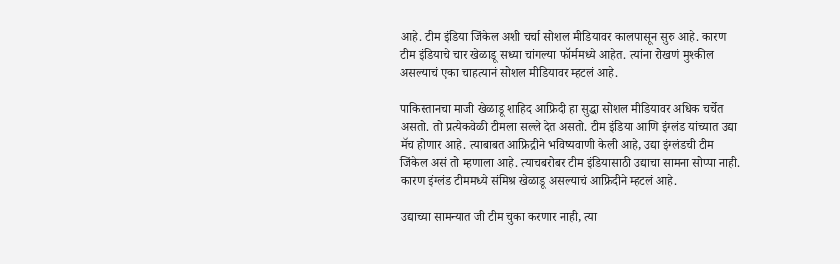आहे. टीम इंडिया जिंकेल अशी चर्चा सोशल मीडियावर कालपासून सुरु आहे. कारण टीम इंडियाचे चार खेळाडू सध्या चांगल्या फॉर्ममध्ये आहेत. त्यांना रोखणं मुश्कील असल्याचं एका चाहत्यानं सोशल मीडियावर म्हटलं आहे.

पाकिस्तानचा माजी खेळाडू शाहिद आफ्रिदी हा सुद्धा सोशल मीडियावर अधिक चर्चेत असतो. तो प्रत्येकवेळी टीमला सल्ले देत असतो. टीम इंडिया आणि इंग्लंड यांच्यात उद्या मॅच होणार आहे. त्याबाबत आफ्रिद्रीने भविष्यवाणी केली आहे, उद्या इंग्लंडची टीम जिंकेल असं तो म्हणाला आहे. त्याचबरोबर टीम इंडियासाठी उद्याचा सामना सोप्पा नाही. कारण इंग्लंड टीममध्ये संमिश्र खेळाडू असल्याचं आफ्रिदीने म्हटलं आहे.

उद्याच्या सामन्यात जी टीम चुका करणार नाही, त्या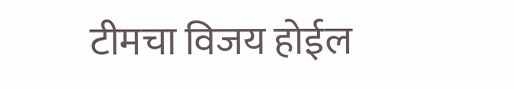टीमचा विजय होईल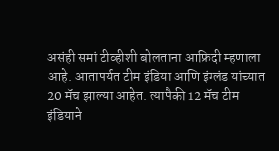असंही समां टीव्हीशी बोलताना आफ्रिदी म्हणाला आहे. आतापर्यत टीम इंडिया आणि इंग्लंड यांच्यात 20 मॅच झाल्या आहेत. त्यापैकी 12 मॅच टीम इंडियाने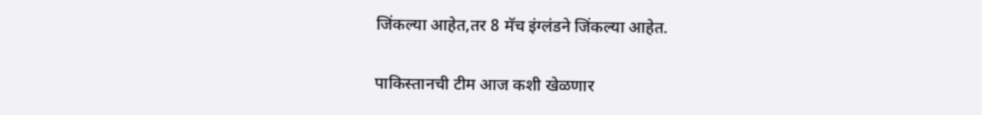जिंकल्या आहेत,तर 8 मॅच इंग्लंडने जिंकल्या आहेत.

पाकिस्तानची टीम आज कशी खेळणार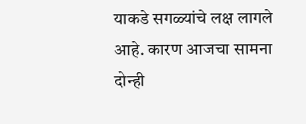याकडे सगळ्यांचे लक्ष लागले आहे. कारण आजचा सामना दोन्ही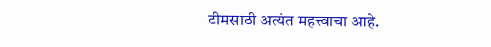टीमसाठी अत्यंत महत्त्वाचा आहे.